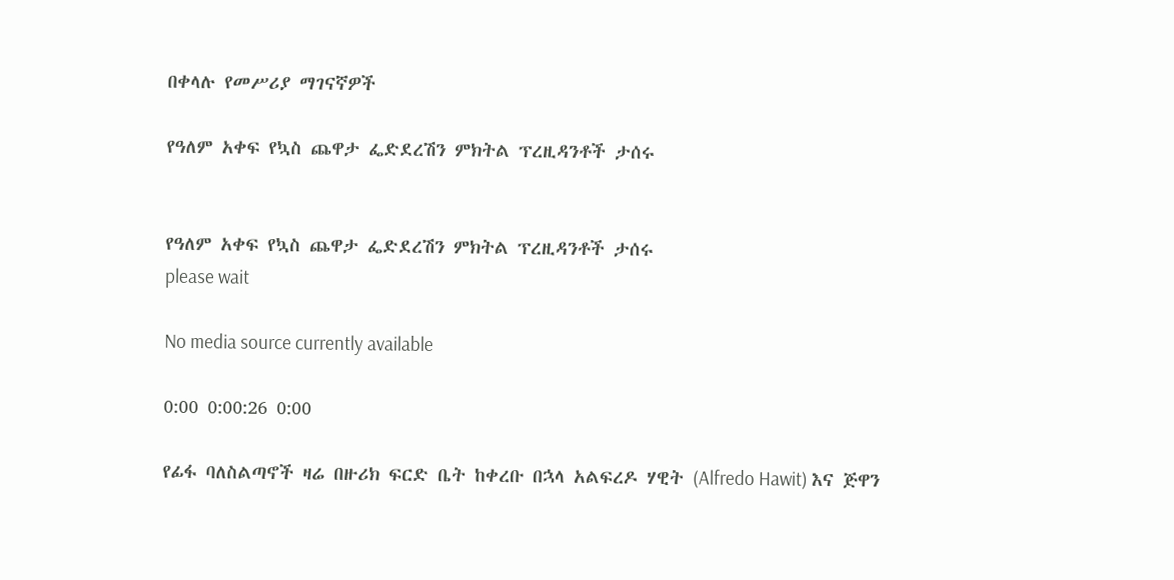በቀላሉ የመሥሪያ ማገናኛዎች

የዓለም አቀፍ የኳስ ጨዋታ ፌድደረሽን ምክትል ፕረዚዳንቶች ታሰሩ


የዓለም አቀፍ የኳስ ጨዋታ ፌድደረሽን ምክትል ፕረዚዳንቶች ታሰሩ
please wait

No media source currently available

0:00 0:00:26 0:00

የፊፋ ባለስልጣኖች ዛሬ በዙሪክ ፍርድ ቤት ከቀረቡ በኋላ አልፍረዶ ሃዊት (Alfredo Hawit) እና ጅዋን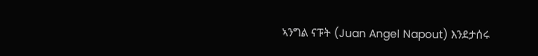ኣንግል ናፑት (Juan Angel Napout) እንደታሰሩ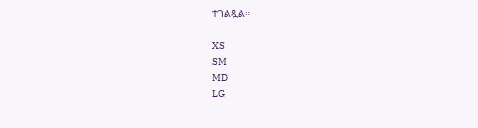ተገልጿል።

XS
SM
MD
LG